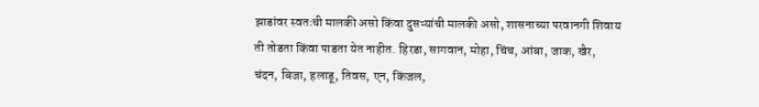झाडांवर स्वतःची मालकी असो किंवा दुसऱ्यांची मालकी असो, शासनाच्या परवानगी शिवाय ती तोडता किंवा पाडता येत नाहीत. हिरडा, सागवान, मोहा, चिंच, आंबा, जाक, खैर, चंदन, बिजा, हलाडू, तिवस, एन, किंजल,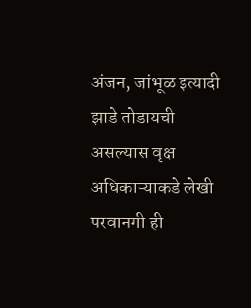अंजन, जांभूळ इत्यादी झाडे तोडायची असल्यास वृक्ष अधिकाऱ्याकडे लेखी परवानगी ही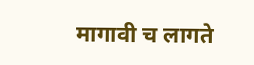मागावी च लागते